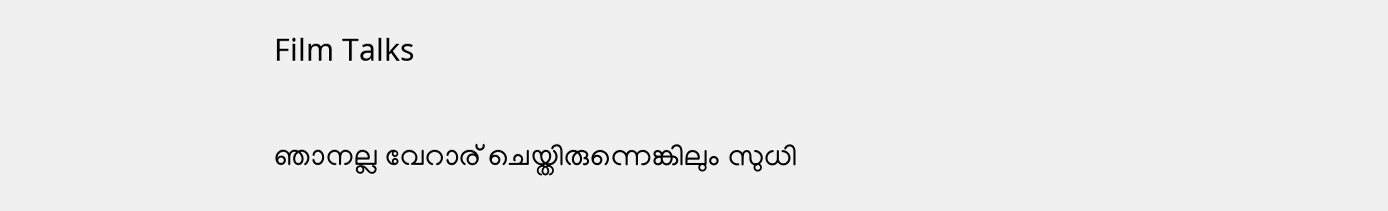Film Talks

ഞാനല്ല വേറാര് ചെയ്തിരുന്നെങ്കിലും സുധി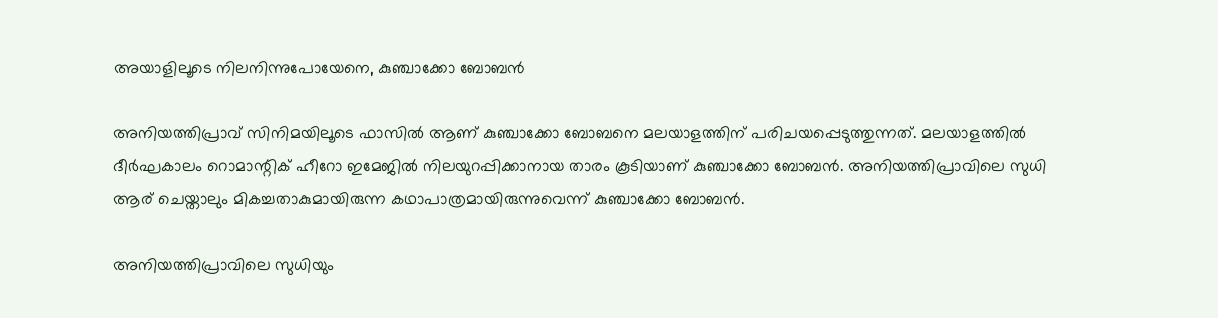അയാളിലൂടെ നിലനിന്നുപോയേനെ, കുഞ്ചാക്കോ ബോബന്‍

അനിയത്തിപ്രാവ് സിനിമയിലൂടെ ഫാസില്‍ ആണ് കുഞ്ചാക്കോ ബോബനെ മലയാളത്തിന് പരിചയപ്പെടുത്തുന്നത്. മലയാളത്തില്‍ ദീര്‍ഘകാലം റൊമാന്റിക് ഹീറോ ഇമേജില്‍ നിലയുറപ്പിക്കാനായ താരം കൂടിയാണ് കുഞ്ചാക്കോ ബോബന്‍. അനിയത്തിപ്രാവിലെ സുധി ആര് ചെയ്താലും മികച്ചതാകുമായിരുന്ന കഥാപാത്രമായിരുന്നുവെന്ന് കുഞ്ചാക്കോ ബോബന്‍.

അനിയത്തിപ്രാവിലെ സുധിയും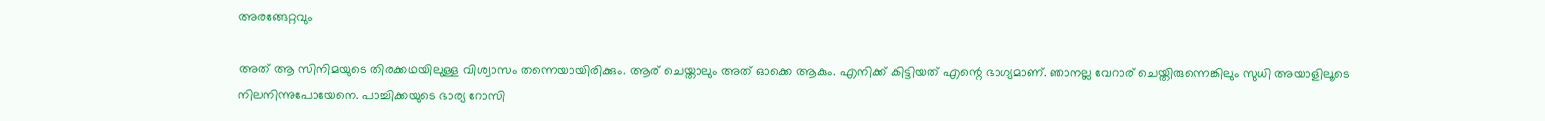അരങ്ങേറ്റവും

അത് ആ സിനിമയുടെ തിരക്കഥയിലുള്ള വിശ്വാസം തന്നെയായിരിക്കും. ആര് ചെയ്താലും അത് ഓക്കെ ആകും. എനിക്ക് കിട്ടിയത് എന്റെ ഭാഗ്യമാണ്. ഞാനല്ല വേറാര് ചെയ്തിരുന്നെങ്കിലും സുധി അയാളിലൂടെ നിലനിന്നുപോയേനെ. പാച്ചിക്കയുടെ ഭാര്യ റോസി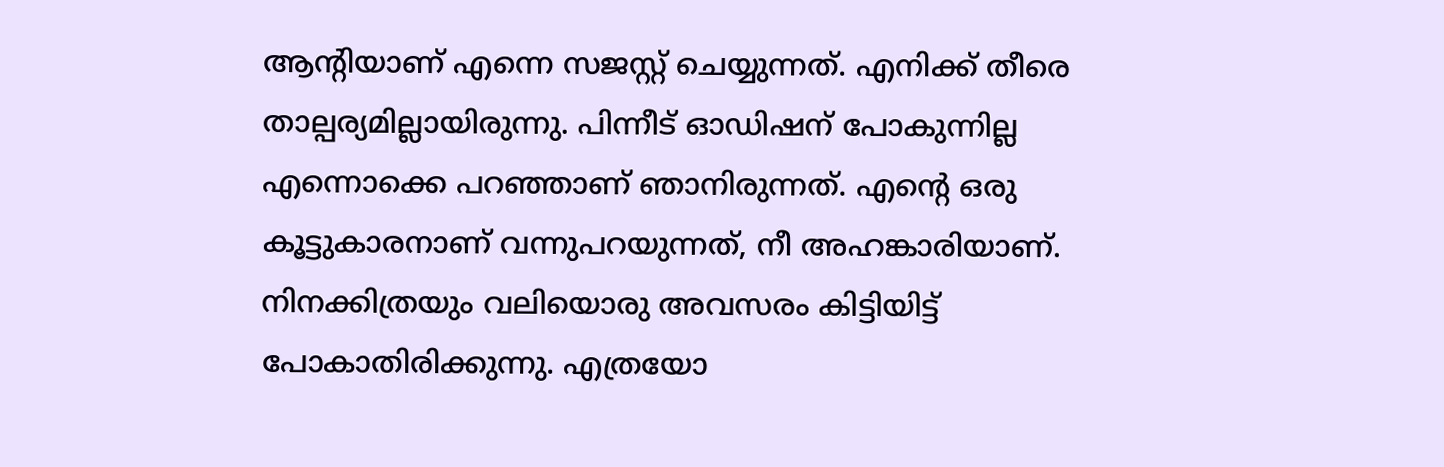ആന്റിയാണ് എന്നെ സജസ്റ്റ് ചെയ്യുന്നത്. എനിക്ക് തീരെ താല്പര്യമില്ലായിരുന്നു. പിന്നീട് ഓഡിഷന് പോകുന്നില്ല എന്നൊക്കെ പറഞ്ഞാണ് ഞാനിരുന്നത്. എന്റെ ഒരു കൂട്ടുകാരനാണ് വന്നുപറയുന്നത്, നീ അഹങ്കാരിയാണ്. നിനക്കിത്രയും വലിയൊരു അവസരം കിട്ടിയിട്ട് പോകാതിരിക്കുന്നു. എത്രയോ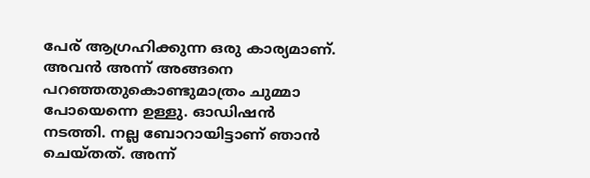പേര് ആഗ്രഹിക്കുന്ന ഒരു കാര്യമാണ്. അവന്‍ അന്ന് അങ്ങനെ പറഞ്ഞതുകൊണ്ടുമാത്രം ചുമ്മാ പോയെന്നെ ഉള്ളു. ഓഡിഷന്‍ നടത്തി. നല്ല ബോറായിട്ടാണ് ഞാന്‍ ചെയ്തത്. അന്ന്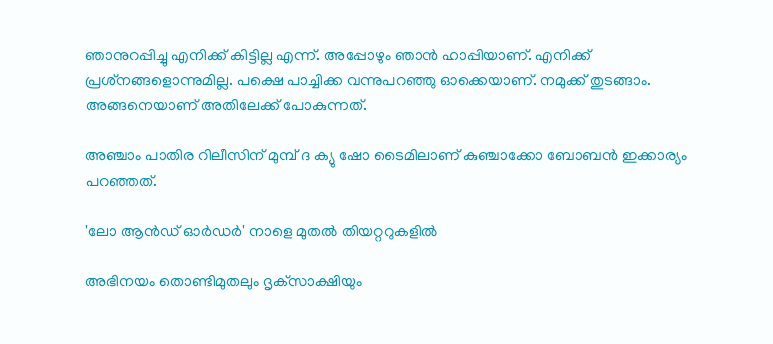ഞാനുറപ്പിച്ചു എനിക്ക് കിട്ടില്ല എന്ന്. അപ്പോഴും ഞാന്‍ ഹാപ്പിയാണ്. എനിക്ക് പ്രശ്‌നങ്ങളൊന്നുമില്ല. പക്ഷെ പാച്ചിക്ക വന്നുപറഞ്ഞു ഓക്കെയാണ്. നമുക്ക് തുടങ്ങാം. അങ്ങനെയാണ് അതിലേക്ക് പോകുന്നത്.

അഞ്ചാം പാതിര റിലീസിന് മുമ്പ് ദ ക്യു ഷോ ടൈമിലാണ് കുഞ്ചാക്കോ ബോബന്‍ ഇക്കാര്യം പറഞ്ഞത്.

'ലോ ആൻഡ് ഓർഡർ' നാളെ മുതൽ തിയറ്ററുകളിൽ

അഭിനയം തൊണ്ടിമുതലും ദൃക്‌സാക്ഷിയും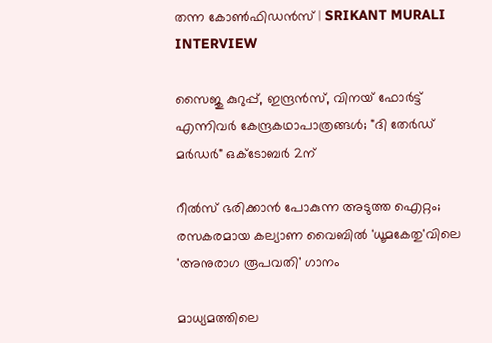തന്ന കോണ്‍ഫിഡന്‍സ് | SRIKANT MURALI INTERVIEW

സൈജു കുറുപ്പ്, ഇന്ദ്രൻസ്, വിനയ് ഫോർട്ട് എന്നിവർ കേന്ദ്രകഥാപാത്രങ്ങൾ; "ദി തേർഡ് മർഡർ" ഒക്ടോബർ 2ന്

റീൽസ് ഭരിക്കാൻ പോകുന്ന അടുത്ത ഐറ്റം; രസകരമായ കല്യാണ വൈബിൽ 'ധൂമകേതു'വിലെ 'അനുരാഗ രൂപവതി' ഗാനം

മാധ്യമത്തിലെ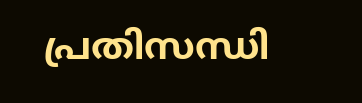പ്രതിസന്ധി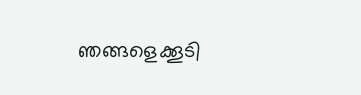ഞങ്ങളെക്കൂടി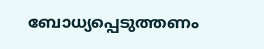ബോധ്യപ്പെടുത്തണം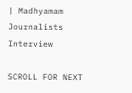| Madhyamam Journalists Interview

SCROLL FOR NEXT